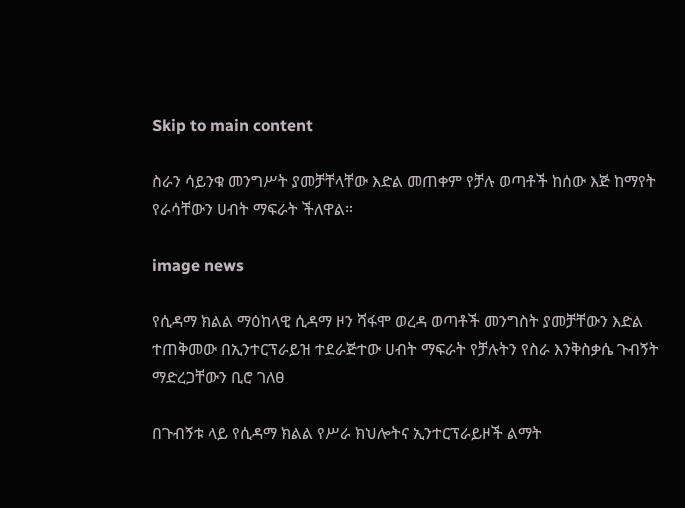Skip to main content

ስራን ሳይንቁ መንግሥት ያመቻቸላቸው እድል መጠቀም የቻሉ ወጣቶች ከሰው እጅ ከማየት የራሳቸውን ሀብት ማፍራት ችለዋል።

image news

የሲዳማ ክልል ማዕከላዊ ሲዳማ ዞን ሻፋሞ ወረዳ ወጣቶች መንግስት ያመቻቸውን እድል ተጠቅመው በኢንተርፕራይዝ ተደራጅተው ሀብት ማፍራት የቻሉትን የስራ እንቅስቃሴ ጉብኝት ማድረጋቸውን ቢሮ ገለፀ

በጉብኝቱ ላይ የሲዳማ ክልል የሥራ ክህሎትና ኢንተርፕራይዞች ልማት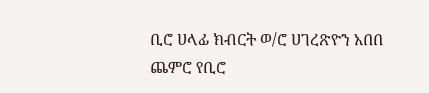ቢሮ ሀላፊ ክብርት ወ/ሮ ሀገረጽዮን አበበ ጨምሮ የቢሮ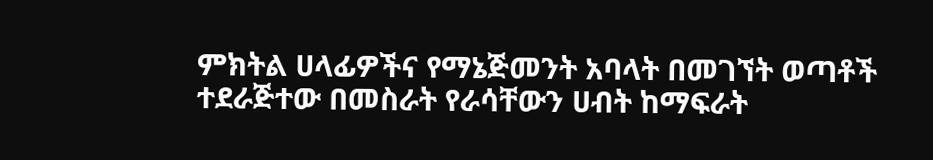ምክትል ሀላፊዎችና የማኔጅመንት አባላት በመገኘት ወጣቶች ተደራጅተው በመስራት የራሳቸውን ሀብት ከማፍራት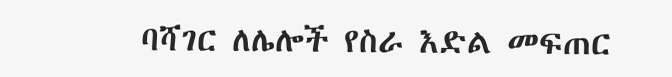ባሻገር ለሌሎች የስራ እድል መፍጠር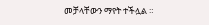መቻላቸውን ማየት ተችሏል ።